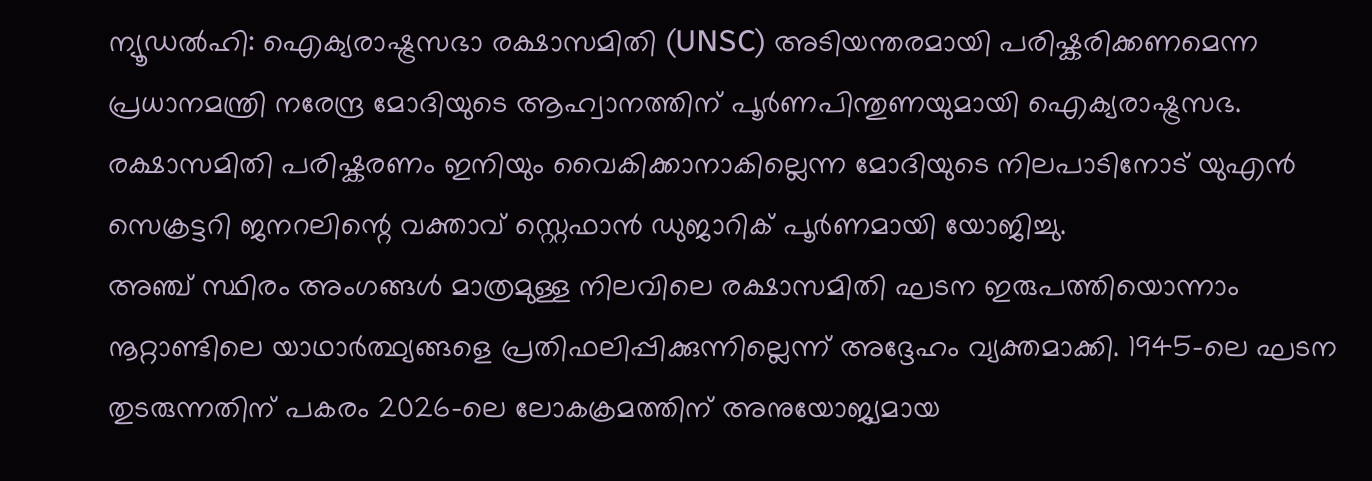ന്യൂഡൽഹി: ഐക്യരാഷ്ട്രസഭാ രക്ഷാസമിതി (UNSC) അടിയന്തരമായി പരിഷ്കരിക്കണമെന്ന പ്രധാനമന്ത്രി നരേന്ദ്ര മോദിയുടെ ആഹ്വാനത്തിന് പൂർണപിന്തുണയുമായി ഐക്യരാഷ്ട്രസഭ. രക്ഷാസമിതി പരിഷ്കരണം ഇനിയും വൈകിക്കാനാകില്ലെന്ന മോദിയുടെ നിലപാടിനോട് യുഎൻ സെക്രട്ടറി ജനറലിന്റെ വക്താവ് സ്റ്റെഫാൻ ഡുജാറിക് പൂർണമായി യോജിച്ചു.
അഞ്ച് സ്ഥിരം അംഗങ്ങൾ മാത്രമുള്ള നിലവിലെ രക്ഷാസമിതി ഘടന ഇരുപത്തിയൊന്നാം നൂറ്റാണ്ടിലെ യാഥാർത്ഥ്യങ്ങളെ പ്രതിഫലിപ്പിക്കുന്നില്ലെന്ന് അദ്ദേഹം വ്യക്തമാക്കി. 1945-ലെ ഘടന തുടരുന്നതിന് പകരം 2026-ലെ ലോകക്രമത്തിന് അനുയോജ്യമായ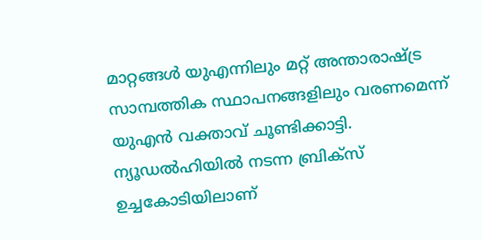മാറ്റങ്ങൾ യുഎന്നിലും മറ്റ് അന്താരാഷ്ട്ര സാമ്പത്തിക സ്ഥാപനങ്ങളിലും വരണമെന്ന് യുഎൻ വക്താവ് ചൂണ്ടിക്കാട്ടി.
ന്യൂഡൽഹിയിൽ നടന്ന ബ്രിക്സ് ഉച്ചകോടിയിലാണ്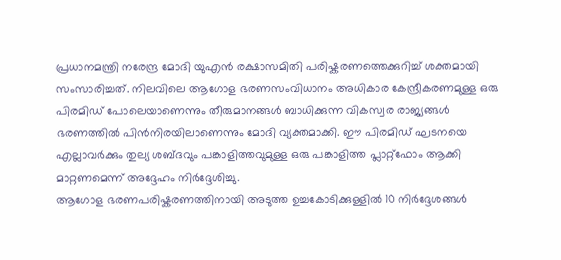പ്രധാനമന്ത്രി നരേന്ദ്ര മോദി യുഎൻ രക്ഷാസമിതി പരിഷ്കരണത്തെക്കുറിച്ച് ശക്തമായി സംസാരിച്ചത്. നിലവിലെ ആഗോള ഭരണസംവിധാനം അധികാര കേന്ദ്രീകരണമുള്ള ഒരു പിരമിഡ് പോലെയാണെന്നും തീരുമാനങ്ങൾ ബാധിക്കുന്ന വികസ്വര രാജ്യങ്ങൾ ഭരണത്തിൽ പിൻനിരയിലാണെന്നും മോദി വ്യക്തമാക്കി. ഈ പിരമിഡ് ഘടനയെ എല്ലാവർക്കും തുല്യ ശബ്ദവും പങ്കാളിത്തവുമുള്ള ഒരു പങ്കാളിത്ത പ്ലാറ്റ്ഫോം ആക്കി മാറ്റണമെന്ന് അദ്ദേഹം നിർദ്ദേശിച്ചു.
ആഗോള ഭരണപരിഷ്കരണത്തിനായി അടുത്ത ഉച്ചകോടിക്കുള്ളിൽ 10 നിർദ്ദേശങ്ങൾ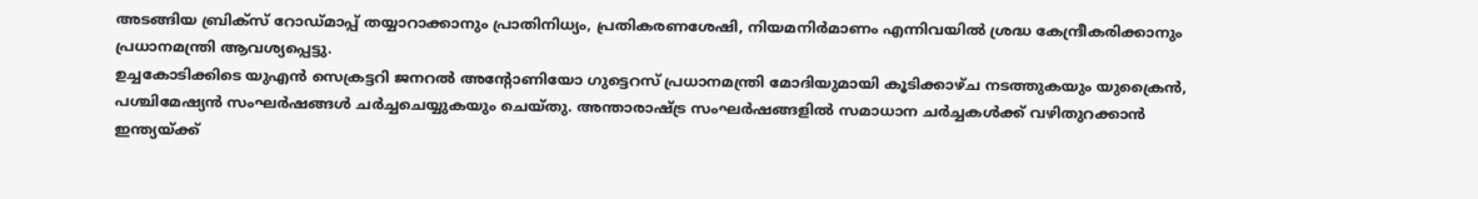അടങ്ങിയ ബ്രിക്സ് റോഡ്മാപ്പ് തയ്യാറാക്കാനും പ്രാതിനിധ്യം, പ്രതികരണശേഷി, നിയമനിർമാണം എന്നിവയിൽ ശ്രദ്ധ കേന്ദ്രീകരിക്കാനും പ്രധാനമന്ത്രി ആവശ്യപ്പെട്ടു.
ഉച്ചകോടിക്കിടെ യുഎൻ സെക്രട്ടറി ജനറൽ അന്റോണിയോ ഗുട്ടെറസ് പ്രധാനമന്ത്രി മോദിയുമായി കൂടിക്കാഴ്ച നടത്തുകയും യുക്രൈൻ, പശ്ചിമേഷ്യൻ സംഘർഷങ്ങൾ ചർച്ചചെയ്യുകയും ചെയ്തു. അന്താരാഷ്ട്ര സംഘർഷങ്ങളിൽ സമാധാന ചർച്ചകൾക്ക് വഴിതുറക്കാൻ ഇന്ത്യയ്ക്ക്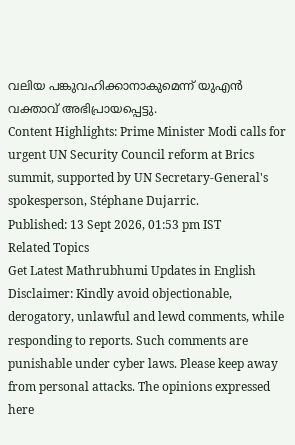വലിയ പങ്കുവഹിക്കാനാകുമെന്ന് യുഎൻ വക്താവ് അഭിപ്രായപ്പെട്ടു.
Content Highlights: Prime Minister Modi calls for urgent UN Security Council reform at Brics summit, supported by UN Secretary-General's spokesperson, Stéphane Dujarric.
Published: 13 Sept 2026, 01:53 pm IST
Related Topics
Get Latest Mathrubhumi Updates in English
Disclaimer: Kindly avoid objectionable, derogatory, unlawful and lewd comments, while responding to reports. Such comments are punishable under cyber laws. Please keep away from personal attacks. The opinions expressed here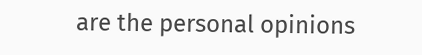are the personal opinions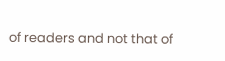of readers and not that of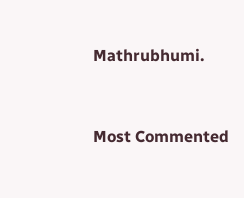Mathrubhumi.


Most Commented